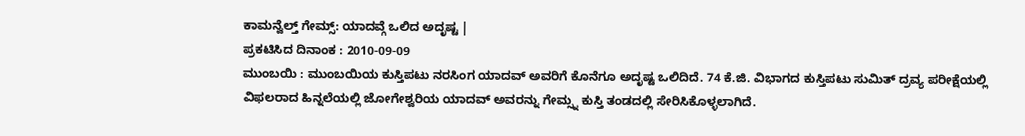ಕಾಮನ್ವೆಲ್ತ್ ಗೇಮ್ಸ್: ಯಾದವ್ಗೆ ಒಲಿದ ಅದೃಷ್ಟ |
ಪ್ರಕಟಿಸಿದ ದಿನಾಂಕ : 2010-09-09
ಮುಂಬಯಿ : ಮುಂಬಯಿಯ ಕುಸ್ತಿಪಟು ನರಸಿಂಗ ಯಾದವ್ ಅವರಿಗೆ ಕೊನೆಗೂ ಅದೃಷ್ಟ ಒಲಿದಿದೆ. 74 ಕೆ.ಜಿ. ವಿಭಾಗದ ಕುಸ್ತಿಪಟು ಸುಮಿತ್ ದ್ರವ್ಯ ಪರೀಕ್ಷೆಯಲ್ಲಿ ವಿಫಲರಾದ ಹಿನ್ನಲೆಯಲ್ಲಿ ಜೋಗೇಶ್ವರಿಯ ಯಾದವ್ ಅವರನ್ನು ಗೇಮ್ಸ್ನ ಕುಸ್ತಿ ತಂಡದಲ್ಲಿ ಸೇರಿಸಿಕೊಳ್ಳಲಾಗಿದೆ.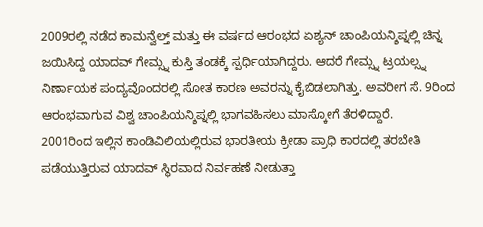2009ರಲ್ಲಿ ನಡೆದ ಕಾಮನ್ವೆಲ್ತ್ ಮತ್ತು ಈ ವರ್ಷದ ಆರಂಭದ ಏಶ್ಯನ್ ಚಾಂಪಿಯನ್ಶಿಪ್ನಲ್ಲಿ ಚಿನ್ನ ಜಯಿಸಿದ್ದ ಯಾದವ್ ಗೇಮ್ಸ್ನ ಕುಸ್ತಿ ತಂಡಕ್ಕೆ ಸ್ಪರ್ಧಿಯಾಗಿದ್ದರು. ಆದರೆ ಗೇಮ್ಸ್ನ ಟ್ರಯಲ್ಸ್ನ ನಿರ್ಣಾಯಕ ಪಂದ್ಯವೊಂದರಲ್ಲಿ ಸೋತ ಕಾರಣ ಅವರನ್ನು ಕೈಬಿಡಲಾಗಿತ್ತು. ಅವರೀಗ ಸೆ. 9ರಿಂದ ಆರಂಭವಾಗುವ ವಿಶ್ವ ಚಾಂಪಿಯನ್ಶಿಪ್ನಲ್ಲಿ ಭಾಗವಹಿಸಲು ಮಾಸ್ಕೋಗೆ ತೆರಳಿದ್ದಾರೆ.
2001ರಿಂದ ಇಲ್ಲಿನ ಕಾಂಡಿವಿಲಿಯಲ್ಲಿರುವ ಭಾರತೀಯ ಕ್ರೀಡಾ ಪ್ರಾಧಿ ಕಾರದಲ್ಲಿ ತರಬೇತಿ ಪಡೆಯುತ್ತಿರುವ ಯಾದವ್ ಸ್ಥಿರವಾದ ನಿರ್ವಹಣೆ ನೀಡುತ್ತಾ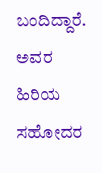ಬಂದಿದ್ದಾರೆ. ಅವರ ಹಿರಿಯ ಸಹೋದರ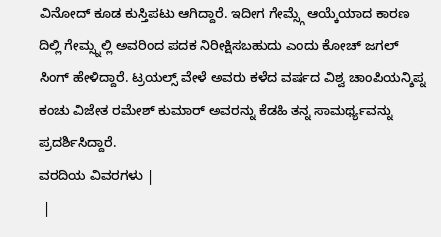ವಿನೋದ್ ಕೂಡ ಕುಸ್ತಿಪಟು ಆಗಿದ್ದಾರೆ. ಇದೀಗ ಗೇಮ್ಸ್ಗೆ ಆಯ್ಕೆಯಾದ ಕಾರಣ ದಿಲ್ಲಿ ಗೇಮ್ಸ್ನಲ್ಲಿ ಅವರಿಂದ ಪದಕ ನಿರೀಕ್ಷಿಸಬಹುದು ಎಂದು ಕೋಚ್ ಜಗಲ್ ಸಿಂಗ್ ಹೇಳಿದ್ದಾರೆ. ಟ್ರಯಲ್ಸ್ ವೇಳೆ ಅವರು ಕಳೆದ ವರ್ಷದ ವಿಶ್ವ ಚಾಂಪಿಯನ್ಶಿಪ್ನ ಕಂಚು ವಿಜೇತ ರಮೇಶ್ ಕುಮಾರ್ ಅವರನ್ನು ಕೆಡಹಿ ತನ್ನ ಸಾಮರ್ಥ್ಯವನ್ನು ಪ್ರದರ್ಶಿಸಿದ್ದಾರೆ.
ವರದಿಯ ವಿವರಗಳು |
 |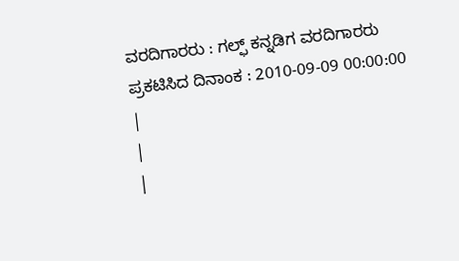ವರದಿಗಾರರು : ಗಲ್ಫ್ ಕನ್ನಡಿಗ ವರದಿಗಾರರು
ಪ್ರಕಟಿಸಿದ ದಿನಾಂಕ : 2010-09-09 00:00:00
|
|
|